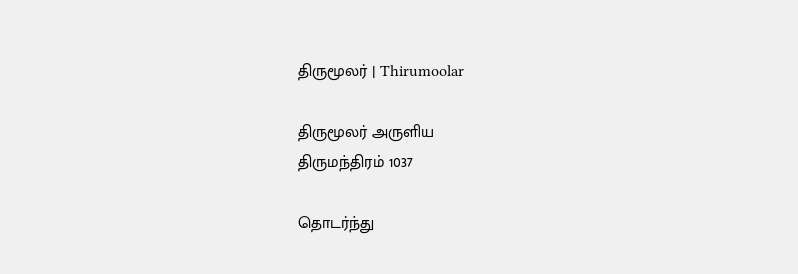திருமூலர் | Thirumoolar

திருமூலர் அருளிய
திருமந்திரம் 1037

தொடர்ந்து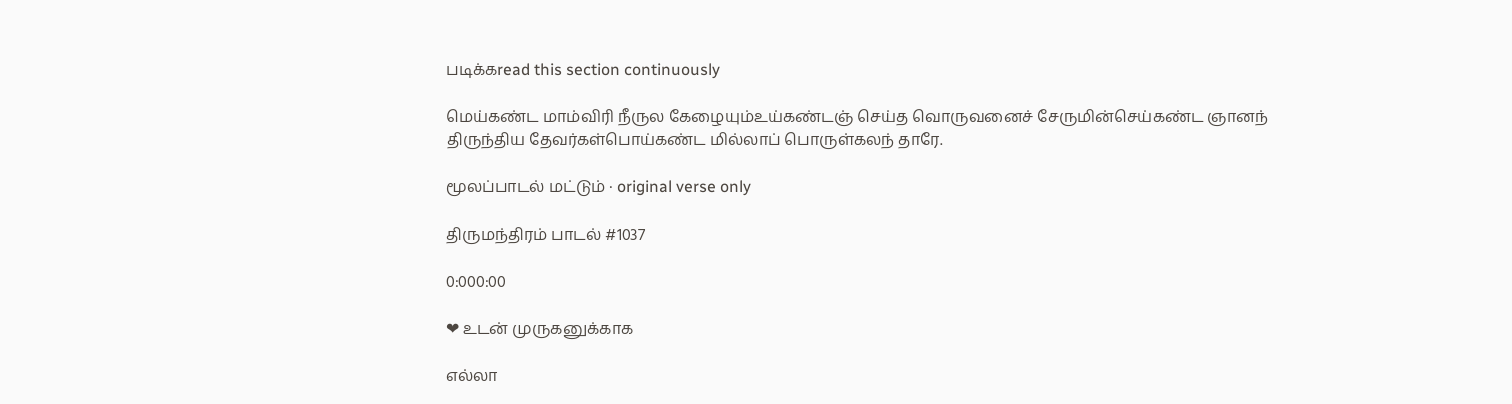படிக்கread this section continuously

மெய்கண்ட மாம்விரி நீருல கேழையும்உய்கண்டஞ் செய்த வொருவனைச் சேருமின்செய்கண்ட ஞானந் திருந்திய தேவர்கள்பொய்கண்ட மில்லாப் பொருள்கலந் தாரே.

மூலப்பாடல் மட்டும் · original verse only

திருமந்திரம் பாடல் #1037

0:000:00

❤ உடன் முருகனுக்காக

எல்லா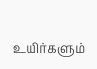உயிர்களும்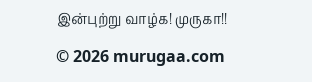இன்புற்று வாழ்க! முருகா!!

© 2026 murugaa.com